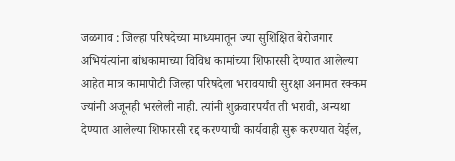जळगाव : जिल्हा परिषदेच्या माध्यमातून ज्या सुशिक्षित बेरोजगार अभियंत्यांना बांधकामाच्या विविध कामांच्या शिफारसी देण्यात आलेल्या आहेत मात्र कामापोटी जिल्हा परिषदेला भरावयाची सुरक्षा अनामत रक्कम ज्यांनी अजूनही भरलेली नाही. त्यांनी शुक्रवारपर्यंत ती भरावी, अन्यथा देण्यात आलेल्या शिफारसी रद्द करण्याची कार्यवाही सुरू करण्यात येईल,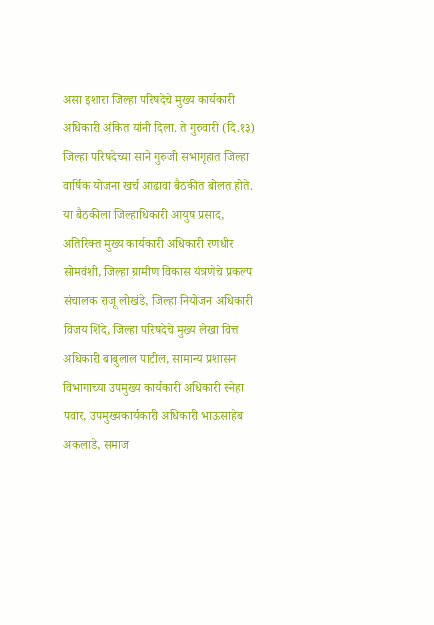असा इशारा जिल्हा परिषदेचे मुख्य कार्यकारी अधिकारी अंकित यांनी दिला. ते गुरुवारी (दि.१३) जिल्हा परिषदेच्या साने गुरुजी सभागृहात जिल्हा वार्षिक योजना खर्च आढावा बैठकीत बोलत होते.
या बैठकीला जिल्हाधिकारी आयुष प्रसाद, अतिरिक्त मुख्य कार्यकारी अधिकारी रणधीर सोमवंशी, जिल्हा ग्रामीण विकास यंत्रणेचे प्रकल्प संचालक राजू लोखंडे, जिल्हा नियोजन अधिकारी विजय शिंदे, जिल्हा परिषदेचे मुख्य लेखा वित्त अधिकारी बाबुलाल पाटील, सामान्य प्रशासन विभागाच्या उपमुख्य कार्यकारी अधिकारी स्नेहा पवार, उपमुख्यकार्यकारी अधिकारी भाऊसाहेब अकलाडे, समाज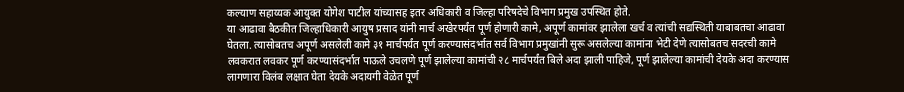कल्याण सहाय्यक आयुक्त योगेश पाटील यांच्यासह इतर अधिकारी व जिल्हा परिषदेचे विभाग प्रमुख उपस्थित होते.
या आढावा बैठकीत जिल्हाधिकारी आयुष प्रसाद यांनी मार्च अखेरपर्यंत पूर्ण होणारी कामे, अपूर्ण कामांवर झालेला खर्च व त्यांची सद्यस्थिती याबाबतचा आढावा घेतला. त्यासोबतच अपूर्ण असलेली कामे ३१ मार्चपर्यंत पूर्ण करण्यासंदर्भात सर्व विभाग प्रमुखांनी सुरू असलेल्या कामांना भेटी देणे त्यासोबतच सदरची कामे लवकरात लवकर पूर्ण करण्यासंदर्भात पाऊले उचलणे पूर्ण झालेल्या कामांची २८ मार्चपर्यंत बिले अदा झाली पाहिजे, पूर्ण झालेल्या कामांची देयके अदा करण्यास लागणारा विलंब लक्षात घेता देयके अदायगी वेळेत पूर्ण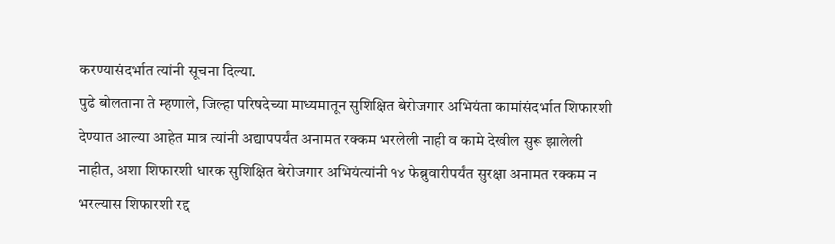करण्यासंदर्भात त्यांनी सूचना दिल्या.
पुढे बोलताना ते म्हणाले, जिल्हा परिषदेच्या माध्यमातून सुशिक्षित बेरोजगार अभियंता कामांसंदर्भात शिफारशी देण्यात आल्या आहेत मात्र त्यांनी अद्यापपर्यंत अनामत रक्कम भरलेली नाही व कामे देखील सुरू झालेली नाहीत, अशा शिफारशी धारक सुशिक्षित बेरोजगार अभियंत्यांनी १४ फेब्रुवारीपर्यंत सुरक्षा अनामत रक्कम न भरल्यास शिफारशी रद्द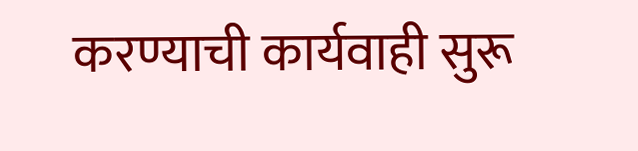करण्याची कार्यवाही सुरू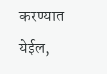करण्यात येईल,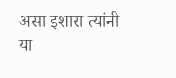असा इशारा त्यांनी या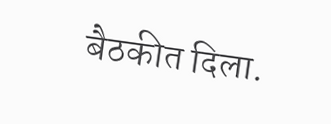बैठकीत दिला.